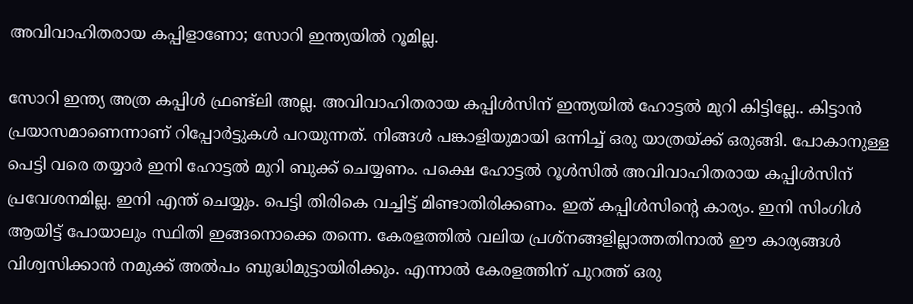അവിവാഹിതരായ കപ്പിളാണോ; സോറി ഇന്ത്യയിൽ റൂമില്ല.

സോറി ഇന്ത്യ അത്ര കപ്പിള്‍ ഫ്രണ്ട്‌ലി അല്ല. അവിവാഹിതരായ കപ്പിള്‍സിന് ഇന്ത്യയില്‍ ഹോട്ടല്‍ മുറി കിട്ടില്ലേ.. കിട്ടാന്‍ പ്രയാസമാണെന്നാണ് റിപ്പോര്‍ട്ടുകള്‍ പറയുന്നത്. നിങ്ങള്‍ പങ്കാളിയുമായി ഒന്നിച്ച് ഒരു യാത്രയ്ക്ക് ഒരുങ്ങി. പോകാനുള്ള പെട്ടി വരെ തയ്യാര്‍ ഇനി ഹോട്ടല്‍ മുറി ബുക്ക് ചെയ്യണം. പക്ഷെ ഹോട്ടല്‍ റൂള്‍സില്‍ അവിവാഹിതരായ കപ്പിള്‍സിന് പ്രവേശനമില്ല. ഇനി എന്ത് ചെയ്യും. പെട്ടി തിരികെ വച്ചിട്ട് മിണ്ടാതിരിക്കണം. ഇത് കപ്പിള്‍സിന്റെ കാര്യം. ഇനി സിംഗിള്‍ ആയിട്ട് പോയാലും സ്ഥിതി ഇങ്ങനൊക്കെ തന്നെ. കേരളത്തില്‍ വലിയ പ്രശ്‌നങ്ങളില്ലാത്തതിനാല്‍ ഈ കാര്യങ്ങള്‍ വിശ്വസിക്കാന്‍ നമുക്ക് അല്‍പം ബുദ്ധിമുട്ടായിരിക്കും. എന്നാല്‍ കേരളത്തിന് പുറത്ത് ഒരു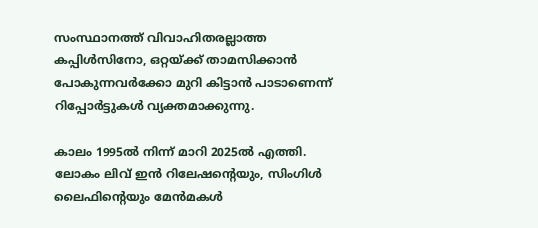സംസ്ഥാനത്ത് വിവാഹിതരല്ലാത്ത കപ്പിള്‍സിനോ, ഒറ്റയ്ക്ക് താമസിക്കാന്‍ പോകുന്നവര്‍ക്കോ മുറി കിട്ടാന്‍ പാടാണെന്ന് റിപ്പോര്‍ട്ടുകള്‍ വ്യക്തമാക്കുന്നു.

കാലം 1995ല്‍ നിന്ന് മാറി 2025ല്‍ എത്തി. ലോകം ലിവ് ഇന്‍ റിലേഷന്റെയും, സിംഗിള്‍ ലൈഫിന്റെയും മേന്‍മകള്‍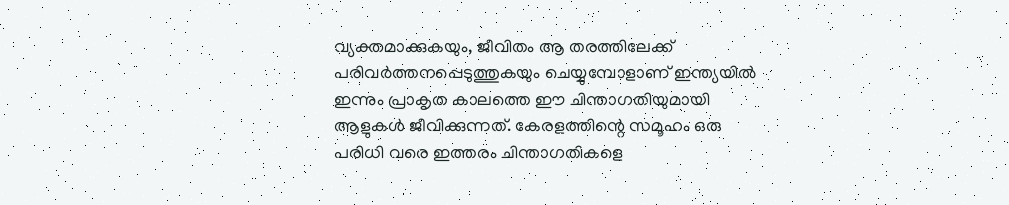വ്യക്തമാക്കുകയും, ജീവിതം ആ തരത്തിലേക്ക് പരിവര്‍ത്തനപ്പെടുത്തുകയും ചെയ്യുമ്പോളാണ് ഇന്ത്യയില്‍ ഇന്നും പ്രാകൃത കാലത്തെ ഈ ചിന്താഗതിയുമായി ആളുകള്‍ ജീവിക്കുന്നത്. കേരളത്തിന്റെ സമൂഹം ഒരു പരിധി വരെ ഇത്തരം ചിന്താഗതികളെ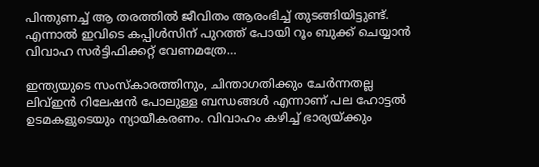പിന്തുണച്ച് ആ തരത്തില്‍ ജീവിതം ആരംഭിച്ച് തുടങ്ങിയിട്ടുണ്ട്. എന്നാല്‍ ഇവിടെ കപ്പിൾസിന് പുറത്ത് പോയി റൂം ബുക്ക് ചെയ്യാന്‍ വിവാഹ സര്‍ട്ടിഫിക്കറ്റ് വേണമത്രേ…

ഇന്ത്യയുടെ സംസ്‌കാരത്തിനും, ചിന്താഗതിക്കും ചേര്‍ന്നതല്ല ലിവ്ഇന്‍ റിലേഷന്‍ പോലുള്ള ബന്ധങ്ങള്‍ എന്നാണ് പല ഹോട്ടല്‍ ഉടമകളുടെയും ന്യായീകരണം. വിവാഹം കഴിച്ച് ഭാര്യയ്ക്കും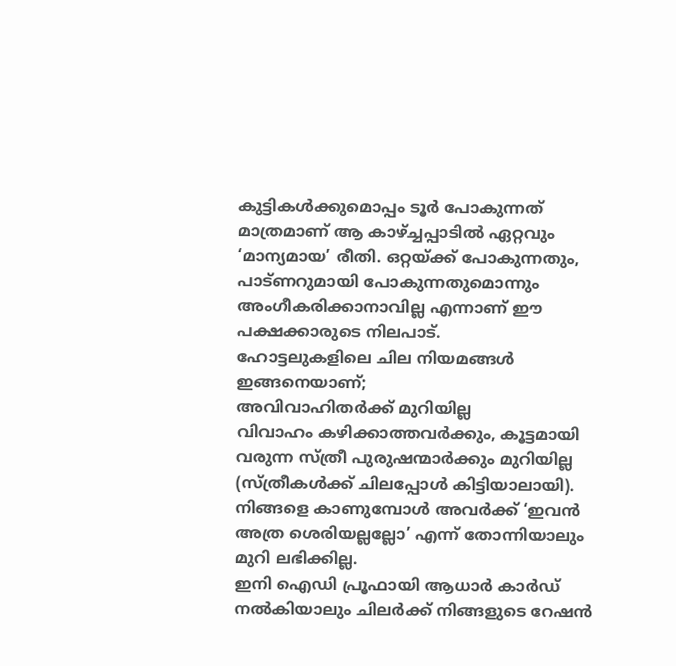കുട്ടികള്‍ക്കുമൊപ്പം ടൂര്‍ പോകുന്നത് മാത്രമാണ് ആ കാഴ്ച്ചപ്പാടില്‍ ഏറ്റവും ‘മാന്യമായ’ രീതി. ഒറ്റയ്ക്ക് പോകുന്നതും, പാട്ണറുമായി പോകുന്നതുമൊന്നും അംഗീകരിക്കാനാവില്ല എന്നാണ് ഈ പക്ഷക്കാരുടെ നിലപാട്.
ഹോട്ടലുകളിലെ ചില നിയമങ്ങള്‍ ഇങ്ങനെയാണ്;
അവിവാഹിതര്‍ക്ക് മുറിയില്ല
വിവാഹം കഴിക്കാത്തവര്‍ക്കും, കൂട്ടമായി വരുന്ന സ്ത്രീ പുരുഷന്മാര്‍ക്കും മുറിയില്ല (സ്ത്രീകള്‍ക്ക് ചിലപ്പോള്‍ കിട്ടിയാലായി).
നിങ്ങളെ കാണുമ്പോള്‍ അവര്‍ക്ക് ‘ഇവന്‍ അത്ര ശെരിയല്ലല്ലോ’ എന്ന് തോന്നിയാലും മുറി ലഭിക്കില്ല.
ഇനി ഐഡി പ്രൂഫായി ആധാര്‍ കാര്‍ഡ് നല്‍കിയാലും ചിലര്‍ക്ക് നിങ്ങളുടെ റേഷന്‍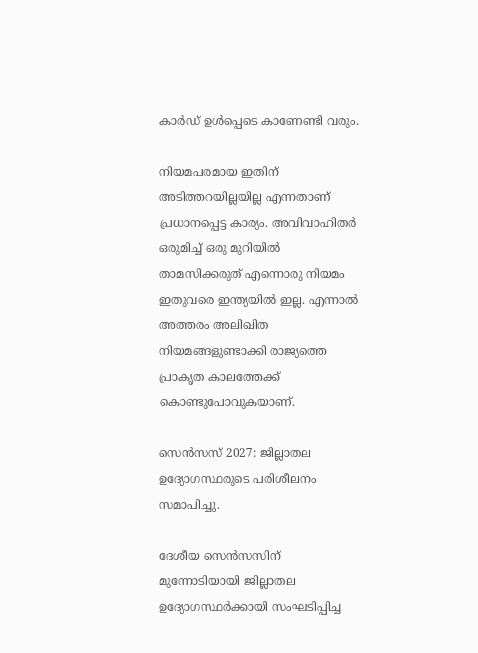കാര്‍ഡ് ഉള്‍പ്പെടെ കാണേണ്ടി വരും.

നിയമപരമായ ഇതിന് അടിത്തറയില്ലയില്ല എന്നതാണ് പ്രധാനപ്പെട്ട കാര്യം. അവിവാഹിതര്‍ ഒരുമിച്ച് ഒരു മുറിയില്‍ താമസിക്കരുത് എന്നൊരു നിയമം ഇതുവരെ ഇന്ത്യയില്‍ ഇല്ല. എന്നാല്‍ അത്തരം അലിഖിത നിയമങ്ങളുണ്ടാക്കി രാജ്യത്തെ പ്രാകൃത കാലത്തേക്ക് കൊണ്ടുപോവുകയാണ്.

സെന്‍സസ് 2027: ജില്ലാതല ഉദ്യോഗസ്ഥരുടെ പരിശീലനം സമാപിച്ചു.

ദേശീയ സെന്‍സസിന് മുന്നോടിയായി ജില്ലാതല ഉദ്യോഗസ്ഥര്‍ക്കായി സംഘടിപ്പിച്ച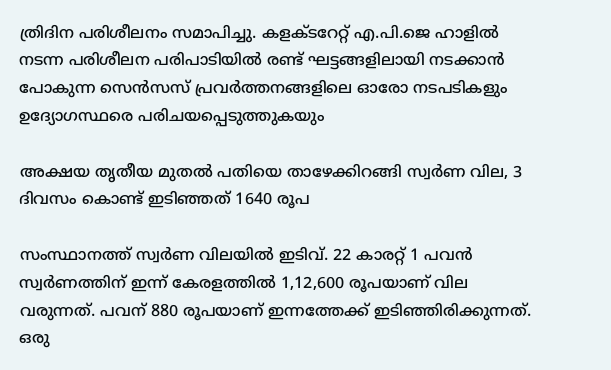ത്രിദിന പരിശീലനം സമാപിച്ചു. കളക്ടറേറ്റ് എ.പി.ജെ ഹാളില്‍ നടന്ന പരിശീലന പരിപാടിയില്‍ രണ്ട് ഘട്ടങ്ങളിലായി നടക്കാന്‍ പോകുന്ന സെന്‍സസ് പ്രവര്‍ത്തനങ്ങളിലെ ഓരോ നടപടികളും ഉദ്യോഗസ്ഥരെ പരിചയപ്പെടുത്തുകയും

അക്ഷയ തൃതീയ മുതൽ പതിയെ താഴേക്കിറങ്ങി സ്വർണ വില, 3 ദിവസം കൊണ്ട് ഇടിഞ്ഞത് 1640 രൂപ

സംസ്ഥാനത്ത് സ്വർണ വിലയിൽ ഇടിവ്. 22 കാരറ്റ് 1 പവൻ സ്വർണത്തിന് ഇന്ന് കേരളത്തിൽ 1,12,600 രൂപയാണ് വില വരുന്നത്. പവന് 880 രൂപയാണ് ഇന്നത്തേക്ക് ഇടിഞ്ഞിരിക്കുന്നത്. ഒരു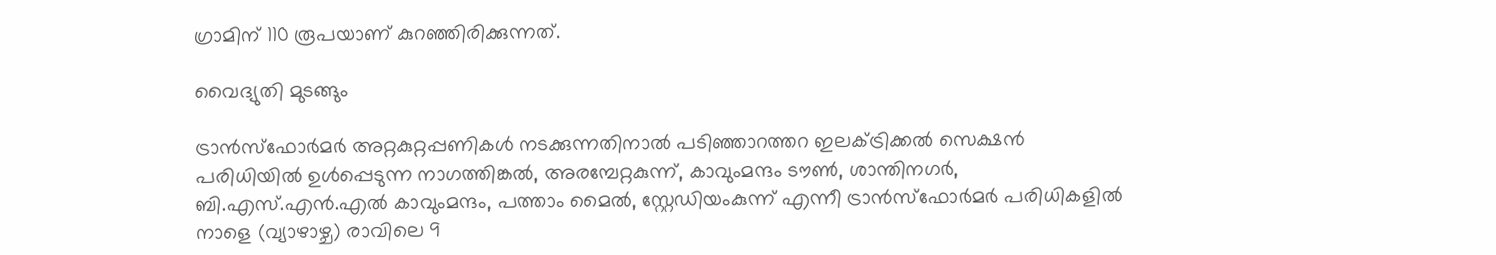ഗ്രാമിന് 110 രൂപയാണ് കുറഞ്ഞിരിക്കുന്നത്.

വൈദ്യുതി മുടങ്ങും

ട്രാൻസ്‌ഫോർമർ അറ്റകുറ്റപ്പണികൾ നടക്കുന്നതിനാൽ പടിഞ്ഞാറത്തറ ഇലക്ട്രിക്കൽ സെക്ഷൻ പരിധിയിൽ ഉൾപ്പെടുന്ന നാഗത്തിങ്കൽ, അരമ്പേറ്റകുന്ന്, കാവുംമന്ദം ടൗൺ, ശാന്തിനഗർ, ബി.എസ്.എൻ.എൽ കാവുംമന്ദം, പത്താം മൈൽ, സ്റ്റേഡിയംകുന്ന് എന്നീ ട്രാൻസ്‌ഫോർമർ പരിധികളിൽ നാളെ (വ്യാഴാഴ്ച) രാവിലെ 9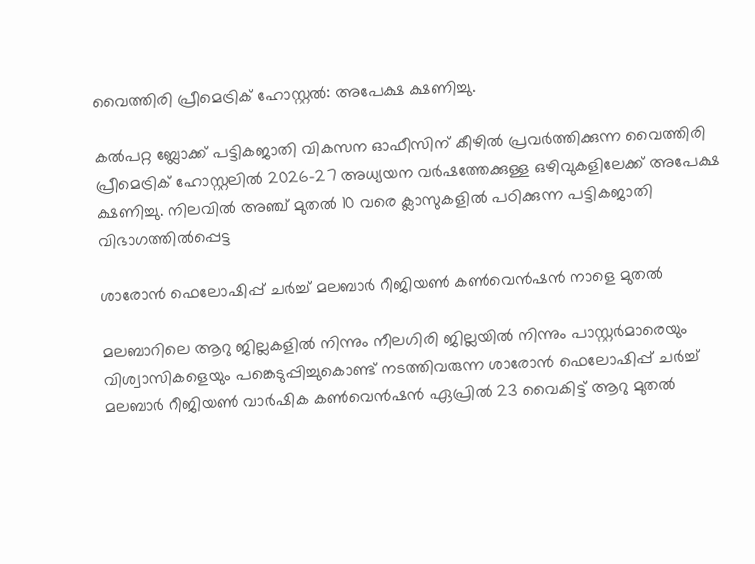വൈത്തിരി പ്രീമെട്രിക് ഹോസ്റ്റല്‍: അപേക്ഷ ക്ഷണിച്ചു.

കല്‍പറ്റ ബ്ലോക്ക് പട്ടികജാതി വികസന ഓഫീസിന് കീഴില്‍ പ്രവര്‍ത്തിക്കുന്ന വൈത്തിരി പ്രീമെട്രിക് ഹോസ്റ്റലില്‍ 2026-27 അധ്യയന വര്‍ഷത്തേക്കുള്ള ഒഴിവുകളിലേക്ക് അപേക്ഷ ക്ഷണിച്ചു. നിലവില്‍ അഞ്ച് മുതല്‍ 10 വരെ ക്ലാസുകളില്‍ പഠിക്കുന്ന പട്ടികജാതി വിഭാഗത്തില്‍പ്പെട്ട

ശാരോൻ ഫെലോഷിപ്പ് ചർച്ച് മലബാർ റീജിയൺ കൺവെൻഷൻ നാളെ മുതൽ

മലബാറിലെ ആറു ജില്ലകളിൽ നിന്നും നീലഗിരി ജില്ലയിൽ നിന്നും പാസ്റ്റർമാരെയും വിശ്വാസികളെയും പങ്കെടുപ്പിച്ചുകൊണ്ട് നടത്തിവരുന്ന ശാരോൻ ഫെലോഷിപ്പ് ചർച്ച് മലബാർ റീജിയൺ വാർഷിക കൺവെൻഷൻ ഏപ്രിൽ 23 വൈകിട്ട് ആറു മുതൽ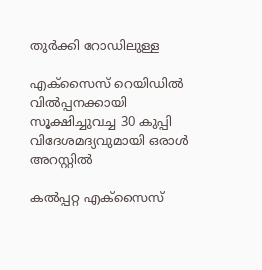തുർക്കി റോഡിലുള്ള

എക്സൈസ് റെയിഡിൽ വിൽപ്പനക്കായി സൂക്ഷിച്ചുവച്ച 30 കുപ്പി വിദേശമദ്യവുമായി ഒരാൾ അറസ്റ്റിൽ

കൽപ്പറ്റ എക്സൈസ്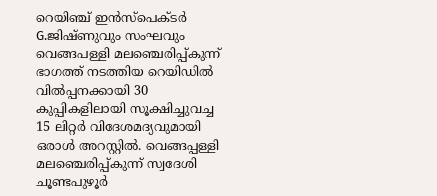റെയിഞ്ച് ഇൻസ്പെക്ടർ G.ജിഷ്‌ണുവും സംഘവും വെങ്ങപള്ളി മലഞ്ചെരിപ്പ്കുന്ന് ഭാഗത്ത് നടത്തിയ റെയിഡിൽ വിൽപ്പനക്കായി 30 കുപ്പികളിലായി സൂക്ഷിച്ചുവച്ച 15 ലിറ്റർ വിദേശമദ്യവുമായി ഒരാൾ അറസ്റ്റിൽ. വെങ്ങപ്പള്ളി മലഞ്ചെരിപ്പ്കുന്ന് സ്വദേശി ചൂണ്ടപുഴൂർ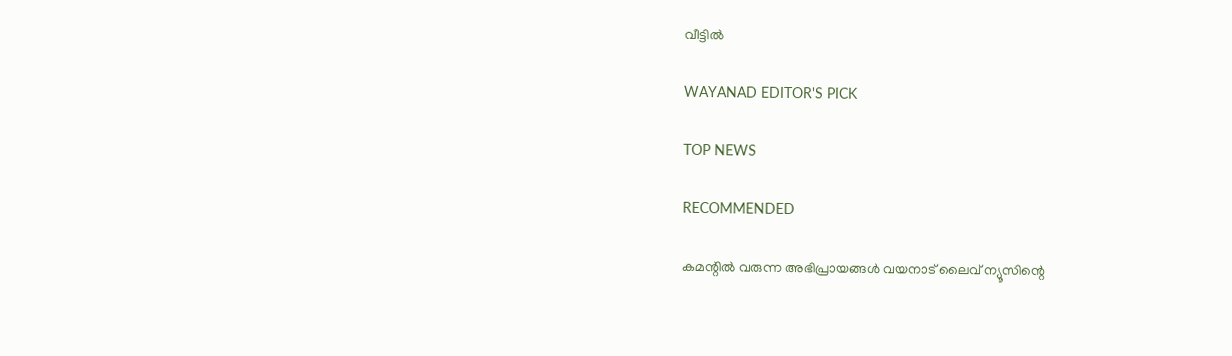വീട്ടിൽ

WAYANAD EDITOR'S PICK

TOP NEWS

RECOMMENDED

കമന്റിൽ വരുന്ന അഭിപ്രായങ്ങൾ വയനാട് ലൈവ് ന്യൂസിന്റെ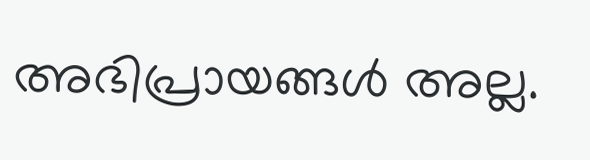അഭിപ്രായങ്ങൾ അല്ല.